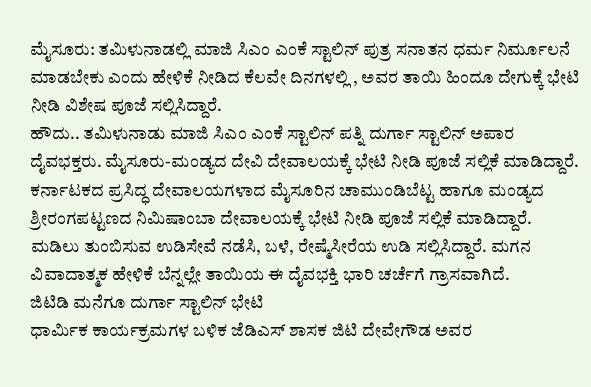ಮೈಸೂರು: ತಮಿಳುನಾಡಲ್ಲಿ ಮಾಜಿ ಸಿಎಂ ಎಂಕೆ ಸ್ಟಾಲಿನ್ ಪುತ್ರ ಸನಾತನ ಧರ್ಮ ನಿರ್ಮೂಲನೆ ಮಾಡಬೇಕು ಎಂದು ಹೇಳಿಕೆ ನೀಡಿದ ಕೆಲವೇ ದಿನಗಳಲ್ಲಿ , ಅವರ ತಾಯಿ ಹಿಂದೂ ದೇಗುಕ್ಕೆ ಭೇಟಿ ನೀಡಿ ವಿಶೇಷ ಪೂಜೆ ಸಲ್ಲಿಸಿದ್ದಾರೆ.
ಹೌದು.. ತಮಿಳುನಾಡು ಮಾಜಿ ಸಿಎಂ ಎಂಕೆ ಸ್ಟಾಲಿನ್ ಪತ್ನಿ ದುರ್ಗಾ ಸ್ಟಾಲಿನ್ ಅಪಾರ ದೈವಭಕ್ತರು. ಮೈಸೂರು-ಮಂಡ್ಯದ ದೇವಿ ದೇವಾಲಯಕ್ಕೆ ಭೇಟಿ ನೀಡಿ ಪೂಜೆ ಸಲ್ಲಿಕೆ ಮಾಡಿದ್ದಾರೆ.
ಕರ್ನಾಟಕದ ಪ್ರಸಿದ್ಧ ದೇವಾಲಯಗಳಾದ ಮೈಸೂರಿನ ಚಾಮುಂಡಿಬೆಟ್ಟ ಹಾಗೂ ಮಂಡ್ಯದ ಶ್ರೀರಂಗಪಟ್ಟಣದ ನಿಮಿಷಾಂಬಾ ದೇವಾಲಯಕ್ಕೆ ಭೇಟಿ ನೀಡಿ ಪೂಜೆ ಸಲ್ಲಿಕೆ ಮಾಡಿದ್ದಾರೆ.
ಮಡಿಲು ತುಂಬಿಸುವ ಉಡಿಸೇವೆ ನಡೆಸಿ, ಬಳೆ, ರೇಷ್ಮೆಸೀರೆಯ ಉಡಿ ಸಲ್ಲಿಸಿದ್ದಾರೆ. ಮಗನ ವಿವಾದಾತ್ಮಕ ಹೇಳಿಕೆ ಬೆನ್ನಲ್ಲೇ ತಾಯಿಯ ಈ ದೈವಭಕ್ತಿ ಭಾರಿ ಚರ್ಚೆಗೆ ಗ್ರಾಸವಾಗಿದೆ.
ಜಿಟಿಡಿ ಮನೆಗೂ ದುರ್ಗಾ ಸ್ಟಾಲಿನ್ ಭೇಟಿ
ಧಾರ್ಮಿಕ ಕಾರ್ಯಕ್ರಮಗಳ ಬಳಿಕ ಜೆಡಿಎಸ್ ಶಾಸಕ ಜಿಟಿ ದೇವೇಗೌಡ ಅವರ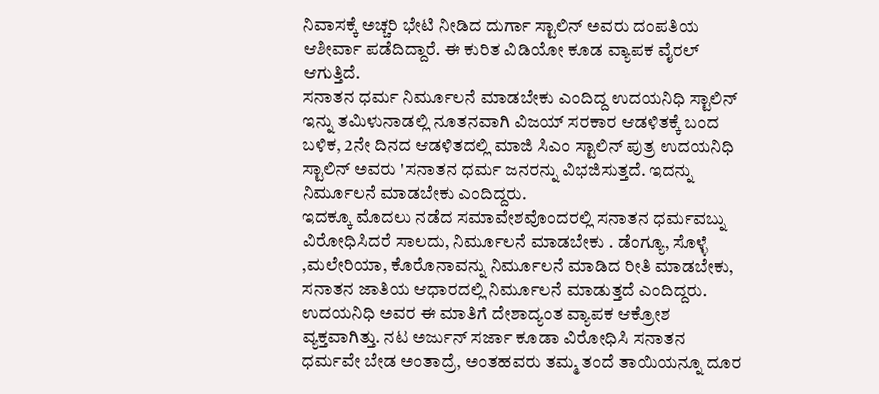ನಿವಾಸಕ್ಕೆ ಅಚ್ಚರಿ ಭೇಟಿ ನೀಡಿದ ದುರ್ಗಾ ಸ್ಟಾಲಿನ್ ಅವರು ದಂಪತಿಯ ಆಶೀರ್ವಾ ಪಡೆದಿದ್ದಾರೆ. ಈ ಕುರಿತ ವಿಡಿಯೋ ಕೂಡ ವ್ಯಾಪಕ ವೈರಲ್ ಆಗುತ್ತಿದೆ.
ಸನಾತನ ಧರ್ಮ ನಿರ್ಮೂಲನೆ ಮಾಡಬೇಕು ಎಂದಿದ್ದ ಉದಯನಿಧಿ ಸ್ಟಾಲಿನ್
ಇನ್ನು ತಮಿಳುನಾಡಲ್ಲಿ ನೂತನವಾಗಿ ವಿಜಯ್ ಸರಕಾರ ಆಡಳಿತಕ್ಕೆ ಬಂದ ಬಳಿಕ, 2ನೇ ದಿನದ ಆಡಳಿತದಲ್ಲಿ ಮಾಜಿ ಸಿಎಂ ಸ್ಟಾಲಿನ್ ಪುತ್ರ ಉದಯನಿಧಿ ಸ್ಟಾಲಿನ್ ಅವರು 'ಸನಾತನ ಧರ್ಮ ಜನರನ್ನು ವಿಭಜಿಸುತ್ತದೆ. ಇದನ್ನು ನಿರ್ಮೂಲನೆ ಮಾಡಬೇಕು ಎಂದಿದ್ದರು.
ಇದಕ್ಕೂ ಮೊದಲು ನಡೆದ ಸಮಾವೇಶವೊಂದರಲ್ಲಿ ಸನಾತನ ಧರ್ಮವಬ್ನು ವಿರೋಧಿಸಿದರೆ ಸಾಲದು, ನಿರ್ಮೂಲನೆ ಮಾಡಬೇಕು . ಡೆಂಗ್ಯೂ, ಸೊಳ್ಳೆ ,ಮಲೇರಿಯಾ, ಕೊರೊನಾವನ್ನು ನಿರ್ಮೂಲನೆ ಮಾಡಿದ ರೀತಿ ಮಾಡಬೇಕು, ಸನಾತನ ಜಾತಿಯ ಆಧಾರದಲ್ಲಿ ನಿರ್ಮೂಲನೆ ಮಾಡುತ್ತದೆ ಎಂದಿದ್ದರು.
ಉದಯನಿಧಿ ಅವರ ಈ ಮಾತಿಗೆ ದೇಶಾದ್ಯಂತ ವ್ಯಾಪಕ ಆಕ್ರೋಶ ವ್ಯಕ್ತವಾಗಿತ್ತು. ನಟ ಅರ್ಜುನ್ ಸರ್ಜಾ ಕೂಡಾ ವಿರೋಧಿಸಿ ಸನಾತನ ಧರ್ಮವೇ ಬೇಡ ಅಂತಾದ್ರೆ, ಅಂತಹವರು ತಮ್ಮ ತಂದೆ ತಾಯಿಯನ್ನೂ ದೂರ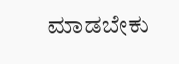ಮಾಡಬೇಕು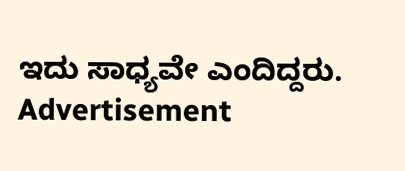ಇದು ಸಾಧ್ಯವೇ ಎಂದಿದ್ದರು.
Advertisement